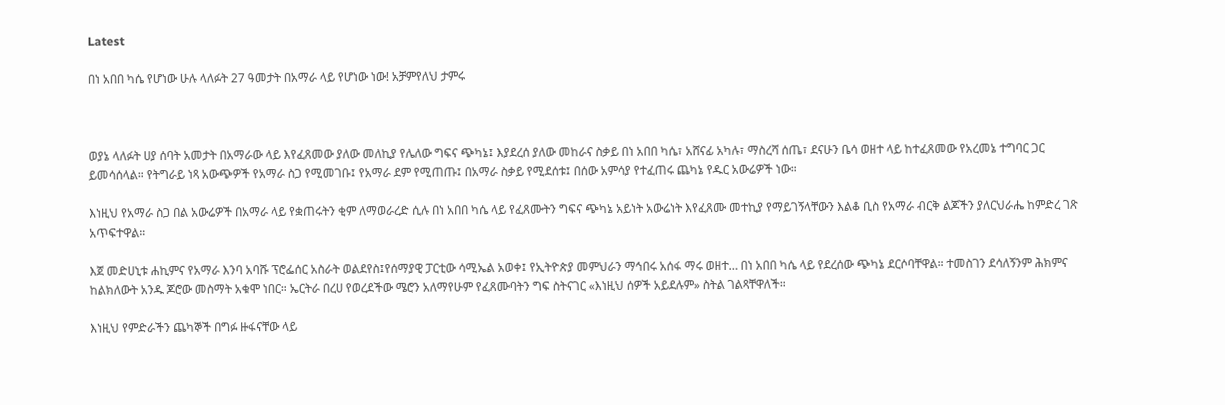Latest

በነ አበበ ካሴ የሆነው ሁሉ ላለፉት 27 ዓመታት በአማራ ላይ የሆነው ነው! አቻምየለህ ታምሩ



ወያኔ ላለፉት ሀያ ሰባት አመታት በአማራው ላይ እየፈጸመው ያለው መለኪያ የሌለው ግፍና ጭካኔ፤ እያደረሰ ያለው መከራና ስቃይ በነ አበበ ካሴ፣ አሸናፊ አካሉ፣ ማስረሻ ሰጤ፣ ደናሁን ቤሳ ወዘተ ላይ ከተፈጸመው የአረመኔ ተግባር ጋር ይመሳሰላል። የትግራይ ነጻ አውጭዎች የአማራ ስጋ የሚመገቡ፤ የአማራ ደም የሚጠጡ፤ በአማራ ስቃይ የሚደሰቱ፤ በሰው አምሳያ የተፈጠሩ ጨካኔ የዱር አውሬዎች ነው።

እነዚህ የአማራ ስጋ በል አውሬዎች በአማራ ላይ የቋጠሩትን ቂም ለማወራረድ ሲሉ በነ አበበ ካሴ ላይ የፈጸሙትን ግፍና ጭካኔ አይነት አውሬነት እየፈጸሙ መተኪያ የማይገኝላቸውን እልቆ ቢስ የአማራ ብርቅ ልጆችን ያለርህራሔ ከምድረ ገጽ አጥፍተዋል።

እጀ መድሀኒቱ ሐኪምና የአማራ እንባ አባሹ ፕሮፌሰር አስራት ወልደየስ፤የሰማያዊ ፓርቲው ሳሚኤል አወቀ፤ የኢትዮጵያ መምህራን ማኅበሩ አሰፋ ማሩ ወዘተ… በነ አበበ ካሴ ላይ የደረሰው ጭካኔ ደርሶባቸዋል። ተመስገን ደሳለኝንም ሕክምና ከልክለውት አንዱ ጆሮው መስማት አቁሞ ነበር። ኤርትራ በረሀ የወረደችው ሜሮን አለማየሁም የፈጸሙባትን ግፍ ስትናገር «እነዚህ ሰዎች አይደሉም» ስትል ገልጻቸዋለች።

እነዚህ የምድራችን ጨካኞች በግፉ ዙፋናቸው ላይ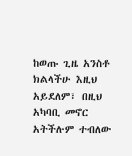ከወጡ ጊዜ አንስቶ ክልላችሁ እዚህ አይደለም፣ በዚህ አካባቢ መኖር አትችሉም ተብለው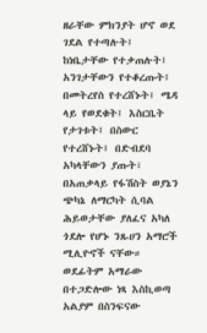ዘራቸው ምክንያት ሆኖ ወደ ገደል የተጣሉት፤ ከነቤታቸው የተቃጠሉት፤ አንገታቸውን የተቆረጡት፤ በመትረየስ የተረሸኑት፤ ሜዳ ላይ የወደቁት፤ እስርቤት የታገቱት፤ በስውር የተረሸኑት፤ በድብደባ አካላቸውን ያጡት፣ በአጠቃላይ የፋሽስት ወያኔን ጭካኔ ለማርካት ሲባል ሕይወታቸው ያለፈና አካለ ጎደሎ የሆኑ ንጹሀን አማሮች ሚሊዮኖች ናቸው። ወደፊትም አማራው በተጋድሎው ነጻ እስኪወጣ አልያም በስንፍናው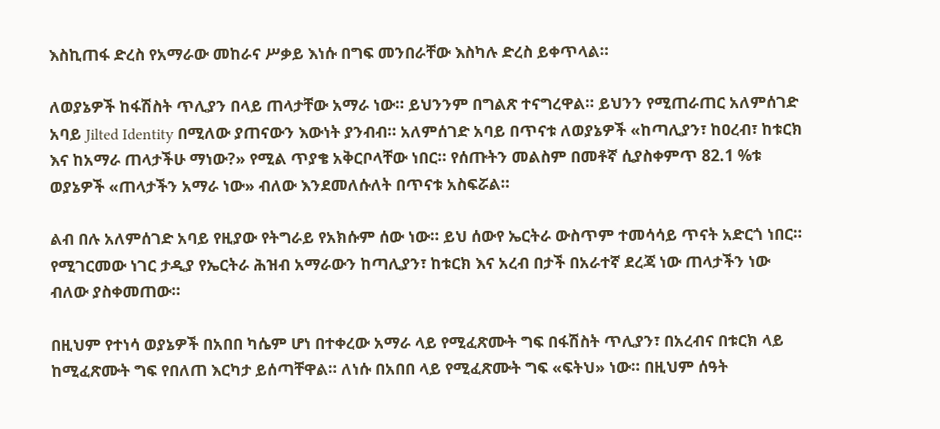እስኪጠፋ ድረስ የአማራው መከራና ሥቃይ እነሱ በግፍ መንበራቸው እስካሉ ድረስ ይቀጥላል።

ለወያኔዎች ከፋሽስት ጥሊያን በላይ ጠላታቸው አማራ ነው። ይህንንም በግልጽ ተናግረዋል። ይህንን የሚጠራጠር አለምሰገድ አባይ Jilted Identity በሚለው ያጠናውን እውነት ያንብብ። አለምሰገድ አባይ በጥናቱ ለወያኔዎች «ከጣሊያን፣ ከዐረብ፣ ከቱርክ እና ከአማራ ጠላታችሁ ማነው?» የሚል ጥያቄ አቅርቦላቸው ነበር። የሰጡትን መልስም በመቶኛ ሲያስቀምጥ 82.1 %ቱ ወያኔዎች «ጠላታችን አማራ ነው» ብለው እንደመለሱለት በጥናቱ አስፍሯል።

ልብ በሉ አለምሰገድ አባይ የዚያው የትግራይ የአክሱም ሰው ነው። ይህ ሰውየ ኤርትራ ውስጥም ተመሳሳይ ጥናት አድርጎ ነበር። የሚገርመው ነገር ታዲያ የኤርትራ ሕዝብ አማራውን ከጣሊያን፣ ከቱርክ እና አረብ በታች በአራተኛ ደረጃ ነው ጠላታችን ነው ብለው ያስቀመጠው።

በዚህም የተነሳ ወያኔዎች በአበበ ካሴም ሆነ በተቀረው አማራ ላይ የሚፈጽሙት ግፍ በፋሽስት ጥሊያን፣ በአረብና በቱርክ ላይ ከሚፈጽሙት ግፍ የበለጠ እርካታ ይሰጣቸዋል። ለነሱ በአበበ ላይ የሚፈጽሙት ግፍ «ፍትህ» ነው። በዚህም ሰዓት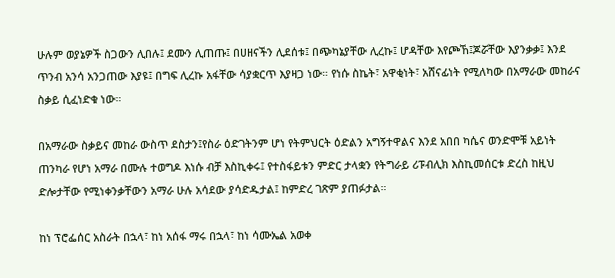ሁሉም ወያኔዎች ስጋውን ሊበሉ፤ ደሙን ሊጠጡ፤ በሀዘናችን ሊደሰቱ፤ በጭካኔያቸው ሊረኩ፤ ሆዳቸው እየጮኸ፤ጆሯቸው እያንቃቃ፤ እንደ ጥንብ አንሳ አንጋጠው እያዩ፤ በግፍ ሊረኩ አፋቸው ሳያቋርጥ እያዛጋ ነው። የነሱ ስኬት፣ አዋቂነት፣ አሸናፊነት የሚለካው በአማራው መከራና ስቃይ ሲፈነድቁ ነው።

በአማራው ስቃይና መከራ ውስጥ ደስታን፤የስራ ዕድገትንም ሆነ የትምህርት ዕድልን አግኝተዋልና እንደ አበበ ካሴና ወንድሞቹ አይነት ጠንካራ የሆነ አማራ በሙሉ ተወግዶ እነሱ ብቻ እስኪቀሩ፤ የተስፋይቱን ምድር ታላቋን የትግራይ ሪፑብሊክ እስኪመሰርቱ ድረስ ከዚህ ድሎታቸው የሚነቀንቃቸውን አማራ ሁሉ አሳደው ያሳድዱታል፤ ከምድረ ገጽም ያጠፉታል።

ከነ ፕሮፌሰር አስራት በኋላ፣ ከነ አሰፋ ማሩ በኋላ፣ ከነ ሳሙኤል አወቀ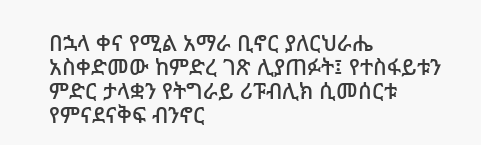በኋላ ቀና የሚል አማራ ቢኖር ያለርህራሔ አስቀድመው ከምድረ ገጽ ሊያጠፉት፤ የተስፋይቱን ምድር ታላቋን የትግራይ ሪፑብሊክ ሲመሰርቱ የምናደናቅፍ ብንኖር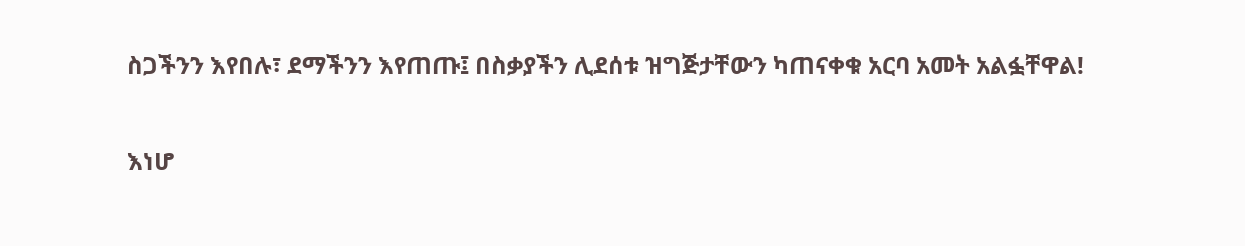ስጋችንን እየበሉ፣ ደማችንን እየጠጡ፤ በስቃያችን ሊደሰቱ ዝግጅታቸውን ካጠናቀቁ አርባ አመት አልፏቸዋል!

እነሆ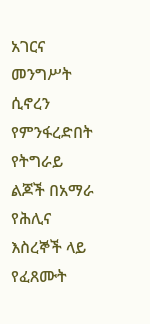አገርና መንግሥት ሲኖረን የምንፋረድበት የትግራይ ልጆች በአማራ የሕሊና እስረኞች ላይ የፈጸሙት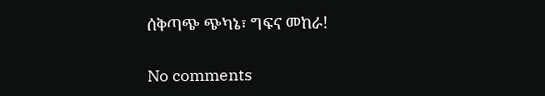ሰቅጣጭ ጭካኔ፣ ግፍና መከራ!

No comments